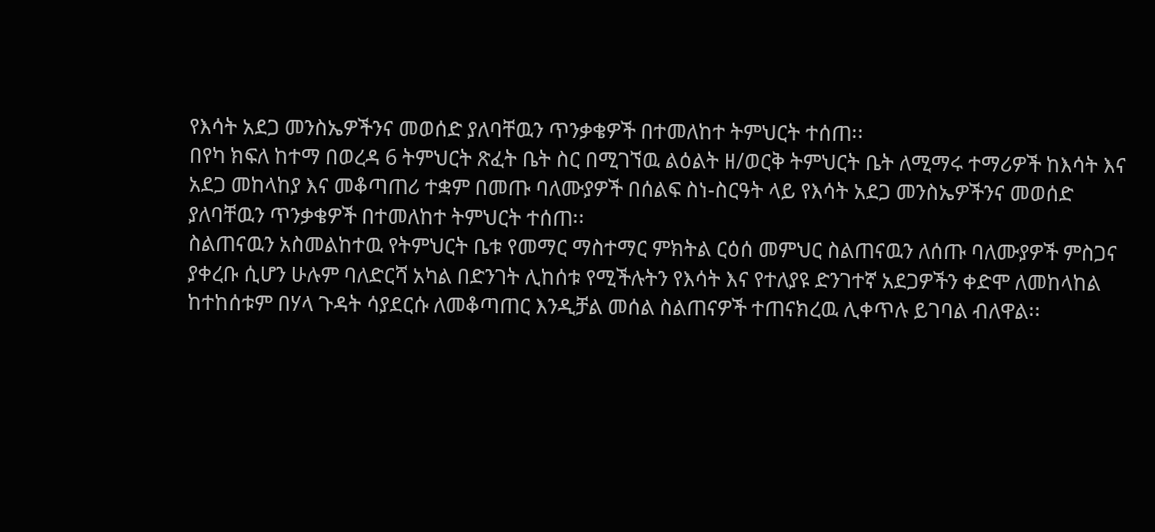የእሳት አደጋ መንስኤዎችንና መወሰድ ያለባቸዉን ጥንቃቄዎች በተመለከተ ትምህርት ተሰጠ፡፡
በየካ ክፍለ ከተማ በወረዳ 6 ትምህርት ጽፈት ቤት ስር በሚገኘዉ ልዕልት ዘ/ወርቅ ትምህርት ቤት ለሚማሩ ተማሪዎች ከእሳት እና አደጋ መከላከያ እና መቆጣጠሪ ተቋም በመጡ ባለሙያዎች በሰልፍ ስነ-ስርዓት ላይ የእሳት አደጋ መንስኤዎችንና መወሰድ ያለባቸዉን ጥንቃቄዎች በተመለከተ ትምህርት ተሰጠ፡፡
ስልጠናዉን አስመልከተዉ የትምህርት ቤቱ የመማር ማስተማር ምክትል ርዕሰ መምህር ስልጠናዉን ለሰጡ ባለሙያዎች ምስጋና ያቀረቡ ሲሆን ሁሉም ባለድርሻ አካል በድንገት ሊከሰቱ የሚችሉትን የእሳት እና የተለያዩ ድንገተኛ አደጋዎችን ቀድሞ ለመከላከል ከተከሰቱም በሃላ ጉዳት ሳያደርሱ ለመቆጣጠር እንዲቻል መሰል ስልጠናዎች ተጠናክረዉ ሊቀጥሉ ይገባል ብለዋል፡፡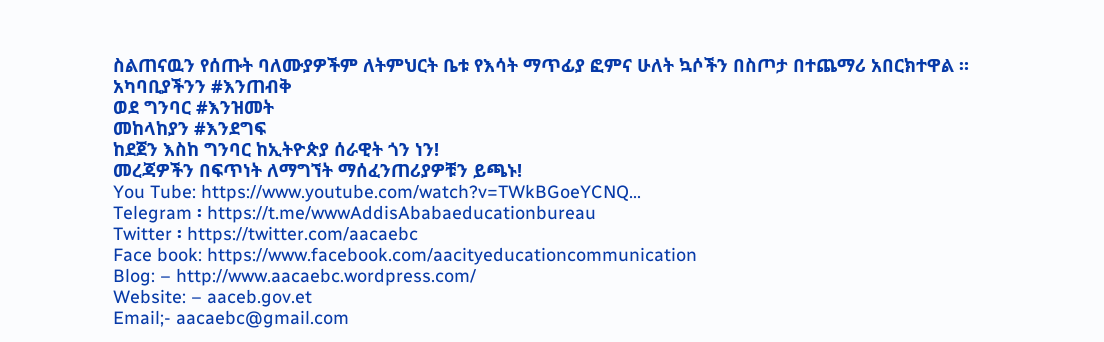ስልጠናዉን የሰጡት ባለሙያዎችም ለትምህርት ቤቱ የእሳት ማጥፊያ ፎምና ሁለት ኳሶችን በስጦታ በተጨማሪ አበርክተዋል ።
አካባቢያችንን #እንጠብቅ
ወደ ግንባር #እንዝመት
መከላከያን #እንደግፍ
ከደጀን እስከ ግንባር ከኢትዮጵያ ሰራዊት ጎን ነን!
መረጃዎችን በፍጥነት ለማግኘት ማሰፈንጠሪያዎቹን ይጫኑ!
You Tube: https://www.youtube.com/watch?v=TWkBGoeYCNQ…
Telegram ፡ https://t.me/wwwAddisAbabaeducationbureau
Twitter ፡ https://twitter.com/aacaebc
Face book: https://www.facebook.com/aacityeducationcommunication
Blog: – http://www.aacaebc.wordpress.com/
Website: – aaceb.gov.et
Email;- aacaebc@gmail.com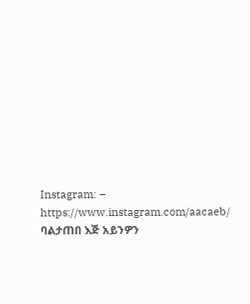Instagram: – https://www.instagram.com/aacaeb/
ባልታጠበ እጅ አይንዎን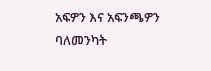አፍዎን እና አፍንጫዎን ባለመንካት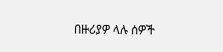በዙሪያዎ ላሉ ሰዎች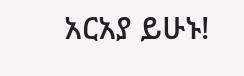አርአያ ይሁኑ!